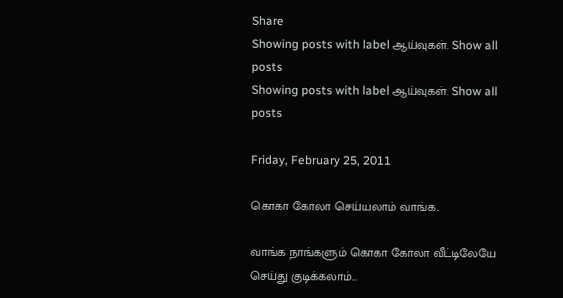Share
Showing posts with label ஆய்வுகள். Show all posts
Showing posts with label ஆய்வுகள். Show all posts

Friday, February 25, 2011

கொகா கோலா செய்யலாம் வாங்க..

வாங்க நாங்களும் கொகா கோலா வீட்டிலேயே செய்து குடிக்கலாம்...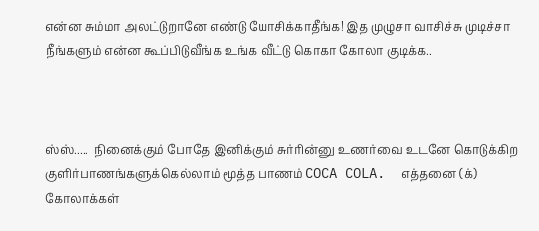என்ன சும்மா அலட்டுறானே எண்டு யோசிக்காதீங்க! இத முழுசா வாசிச்சு முடிச்சா நீங்களும் என்ன கூப்பிடுவீங்க உங்க வீட்டு கொகா கோலா குடிக்க..



ஸ்ஸ்.....  நினைக்கும் போதே இனிக்கும் சுர்ரின்னு உணர்வை உடனே கொடுக்கிற குளிர்பாணங்களுக்கெல்லாம் மூத்த பாணம் COCA COLA.  எத்தனை (க்) கோலாக்கள்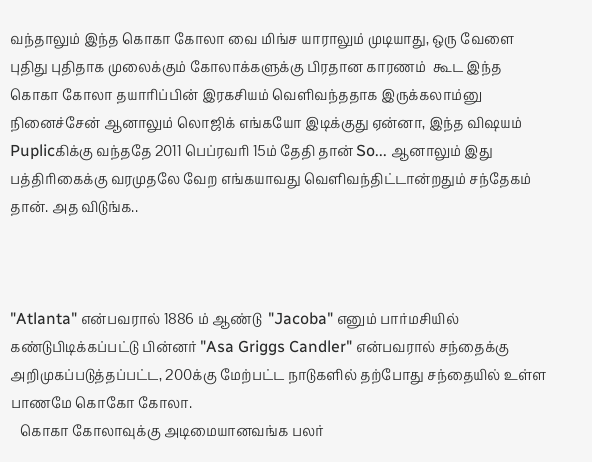வந்தாலும் இந்த கொகா கோலா வை மிங்ச யாராலும் முடியாது, ஒரு வேளை புதிது புதிதாக முலைக்கும் கோலாக்களுக்கு பிரதான காரணம்  கூட இந்த கொகா கோலா தயாரிப்பின் இரகசியம் வெளிவந்ததாக இருக்கலாம்னு நினைச்சேன் ஆனாலும் லொஜிக் எங்கயோ இடிக்குது ஏன்னா, இந்த விஷயம் Puplicகிக்கு வந்ததே 2011 பெப்ரவரி 15ம் தேதி தான் So... ஆனாலும் இது பத்திரிகைக்கு வரமுதலே வேற எங்கயாவது வெளிவந்திட்டான்றதும் சந்தேகம் தான். அத விடுங்க..



"Atlanta" என்பவரால் 1886 ம் ஆண்டு  "Jacoba" எனும் பார்மசியில் கண்டுபிடிக்கப்பட்டு பின்னர் "Asa Griggs Candler" என்பவரால் சந்தைக்கு அறிமுகப்படுத்தப்பட்ட, 200க்கு மேற்பட்ட நாடுகளில் தற்போது சந்தையில் உள்ள பாணமே கொகோ கோலா.
   கொகா கோலாவுக்கு அடிமையானவங்க பலர்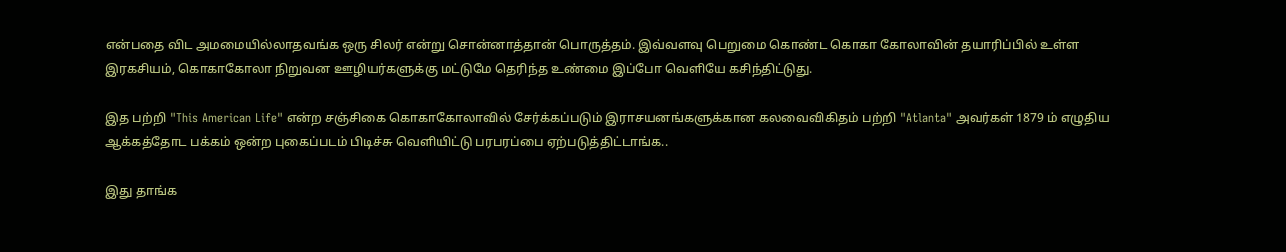என்பதை விட அமமையில்லாதவங்க ஒரு சிலர் என்று சொன்னாத்தான் பொருத்தம். இவ்வளவு பெறுமை கொண்ட கொகா கோலாவின் தயாரிப்பில் உள்ள இரகசியம், கொகாகோலா நிறுவன ஊழியர்களுக்கு மட்டுமே தெரிந்த உண்மை இப்போ வெளியே கசிந்திட்டுது.

இத பற்றி "This American Life" என்ற சஞ்சிகை கொகாகோலாவில் சேர்க்கப்படும் இராசயனங்களுக்கான கலவைவிகிதம் பற்றி "Atlanta" அவர்கள் 1879 ம் எழுதிய ஆக்கத்தோட பக்கம் ஒன்ற புகைப்படம் பிடிச்சு வெளியிட்டு பரபரப்பை ஏற்படுத்திட்டாங்க..

இது தாங்க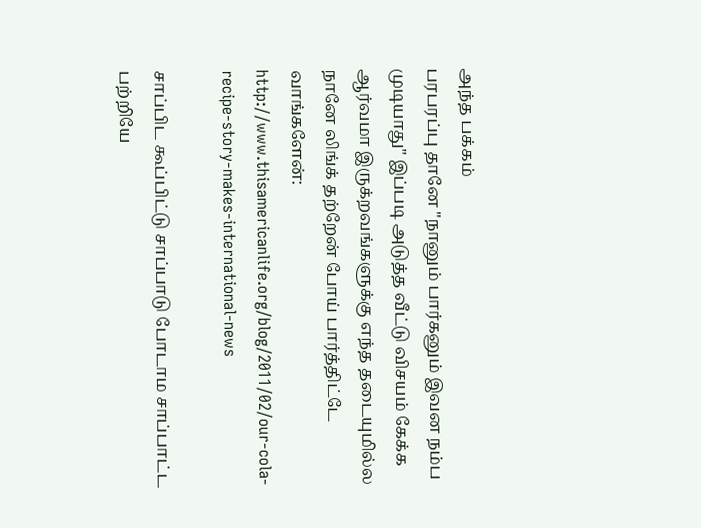அந்த பக்கம்
பரபரப்பு தானே "நானும் பார்கனும் இவன நம்ப முடியாது" இப்படி அடுத்த வீட்டு விசயம் கேக்க ஆர்வமா இருக்றவங்களுக்கு எந்த தடையுமில்ல நானே லிங்க் தற்றேன் போய் பார்த்திட்டே வாங்களேன்: http://www.thisamericanlife.org/blog/2011/02/our-cola-recipe-story-makes-international-news

சாப்பிட கூப்பிட்டு சாப்பாடு போடாம சாப்பாட்ட பற்றியே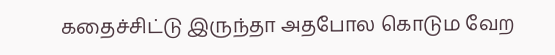கதைச்சிட்டு இருந்தா அதபோல கொடும வேற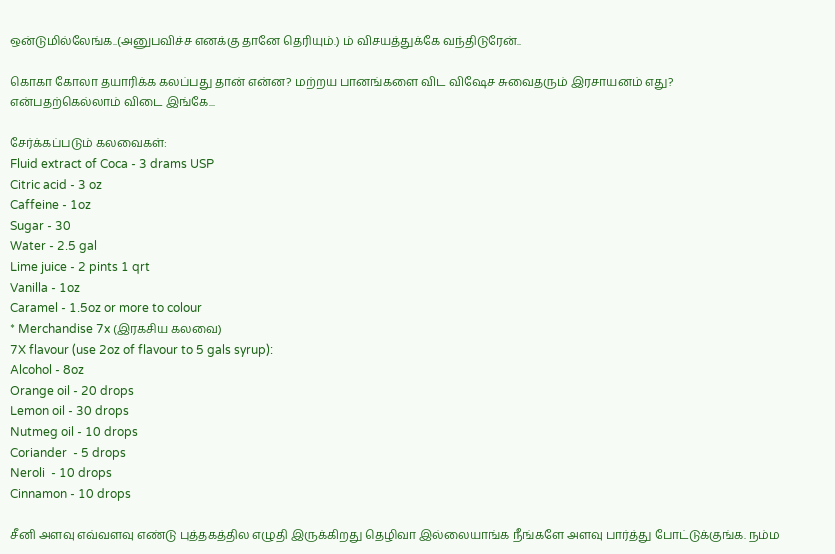ஒன்டுமில்லேங்க..(அனுபவிச்ச எனக்கு தானே தெரியும்.) ம் விசயத்துக்கே வந்திடுரேன்..

கொகா கோலா தயாரிக்க கலப்பது தான் என்ன? மற்றய பானங்களை விட விஷேச சுவைதரும் இரசாயனம் எது? என்பதற்கெல்லாம் விடை இங்கே...

சேர்க்கப்படும் கலவைகள்:
Fluid extract of Coca - 3 drams USP
Citric acid - 3 oz
Caffeine - 1oz
Sugar - 30
Water - 2.5 gal
Lime juice - 2 pints 1 qrt
Vanilla - 1oz
Caramel - 1.5oz or more to colour
* Merchandise 7x (இரகசிய கலவை)
7X flavour (use 2oz of flavour to 5 gals syrup):
Alcohol - 8oz
Orange oil - 20 drops
Lemon oil - 30 drops
Nutmeg oil - 10 drops
Coriander  - 5 drops
Neroli  - 10 drops
Cinnamon - 10 drops

சீனி அளவு எவ்வளவு எண்டு புத்தகத்தில எழுதி இருக்கிறது தெழிவா இல்லையாங்க நீங்களே அளவு பார்த்து போட்டுக்குங்க. நம்ம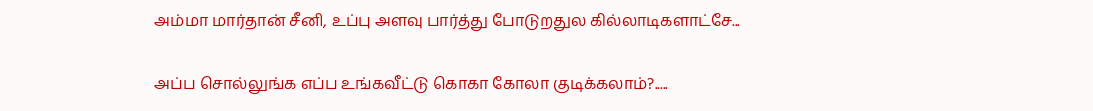அம்மா மார்தான் சீனி, உப்பு அளவு பார்த்து போடுறதுல கில்லாடிகளாட்சே...

அப்ப சொல்லுங்க எப்ப உங்கவீட்டு கொகா கோலா குடிக்கலாம்?.....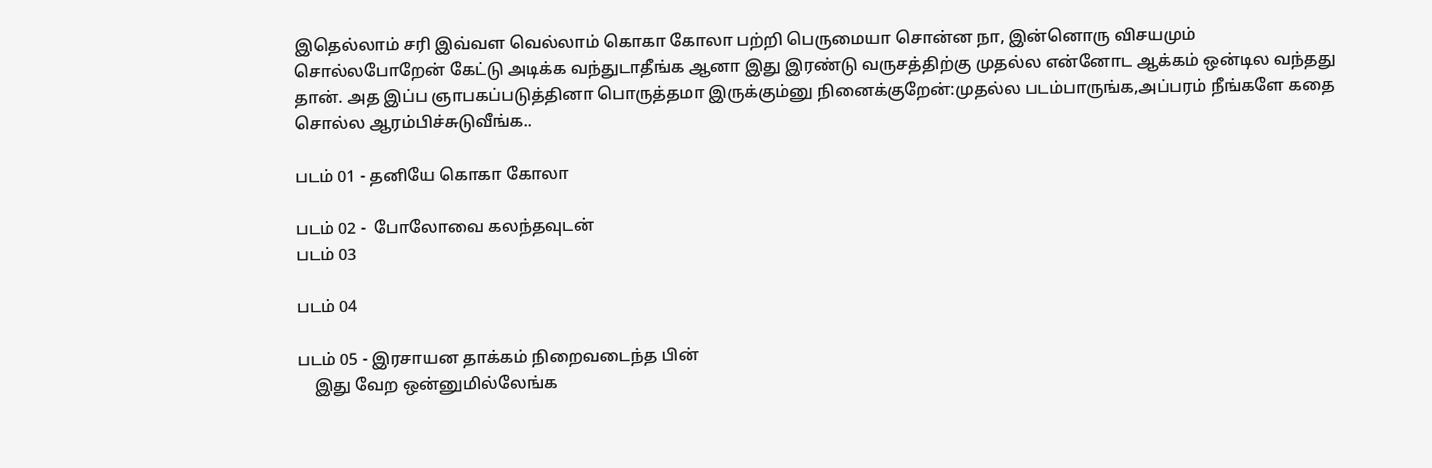இதெல்லாம் சரி இவ்வள வெல்லாம் கொகா கோலா பற்றி பெருமையா சொன்ன நா, இன்னொரு விசயமும் சொல்லபோறேன் கேட்டு அடிக்க வந்துடாதீங்க ஆனா இது இரண்டு வருசத்திற்கு முதல்ல என்னோட ஆக்கம் ஒன்டில வந்தது தான். அத இப்ப ஞாபகப்படுத்தினா பொருத்தமா இருக்கும்னு நினைக்குறேன்:முதல்ல படம்பாருங்க,அப்பரம் நீங்களே கதை சொல்ல ஆரம்பிச்சுடுவீங்க..

படம் 01 - தனியே கொகா கோலா

படம் 02 -  போலோவை கலந்தவுடன்
படம் 03

படம் 04

படம் 05 - இரசாயன தாக்கம் நிறைவடைந்த பின்
    இது வேற ஒன்னுமில்லேங்க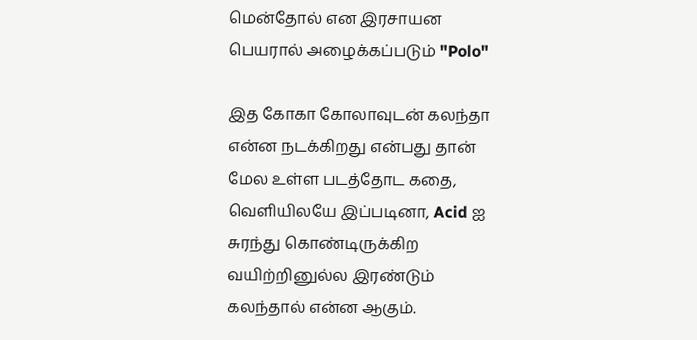மென்தோல் என இரசாயன பெயரால் அழைக்கப்படும் "Polo"

இத கோகா கோலாவுடன் கலந்தா என்ன நடக்கிறது என்பது தான் மேல உள்ள படத்தோட கதை, வெளியிலயே இப்படினா, Acid ஐ சுரந்து கொண்டிருக்கிற வயிற்றினுல்ல இரண்டும் கலந்தால் என்ன ஆகும்.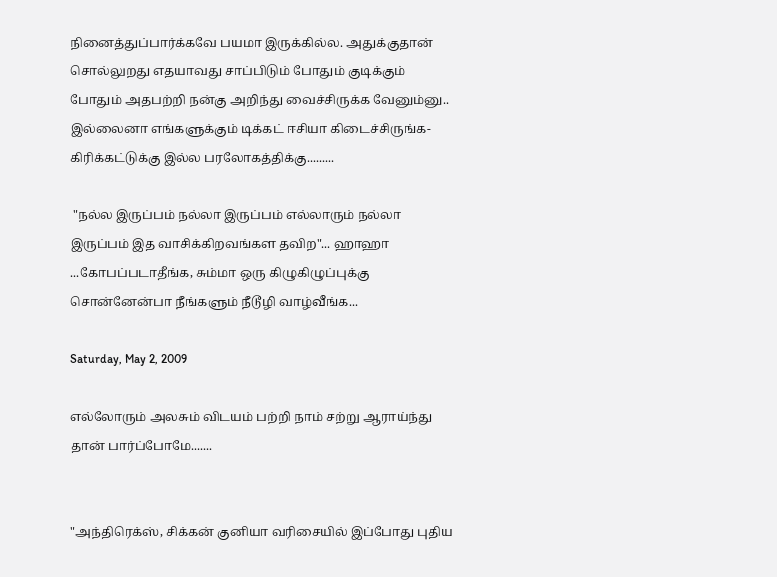நினைத்துப்பார்க்கவே பயமா இருக்கில்ல. அதுக்குதான் சொல்லுறது எதயாவது சாப்பிடும் போதும் குடிக்கும் போதும் அதபற்றி நன்கு அறிந்து வைச்சிருக்க வேனும்னு.. இல்லைனா எங்களுக்கும் டிக்கட் ஈசியா கிடைச்சிருங்க- கிரிக்கட்டுக்கு இல்ல பரலோகத்திக்கு.........

 "நல்ல இருப்பம் நல்லா இருப்பம் எல்லாரும் நல்லா இருப்பம் இத வாசிக்கிறவங்கள தவிற"... ஹாஹா ...கோபப்படாதீங்க, சும்மா ஒரு கிழுகிழுப்புக்கு சொன்னேன்பா நீங்களும் நீடூழி வாழ்வீங்க...

Saturday, May 2, 2009

எல்லோரும் அலசும் விடயம் பற்றி நாம் சற்று ஆராய்ந்து தான் பார்ப்போமே.......


"அந்திரெக்ஸ், சிக்கன் குனியா வரிசையில் இப்போது புதிய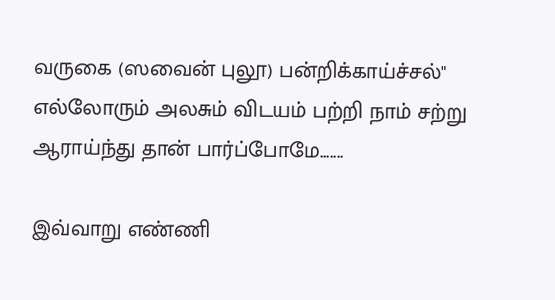வருகை (ஸவைன் புலூ) பன்றிக்காய்ச்சல்" எல்லோரும் அலசும் விடயம் பற்றி நாம் சற்று ஆராய்ந்து தான் பார்ப்போமே.......

இவ்வாறு எண்ணி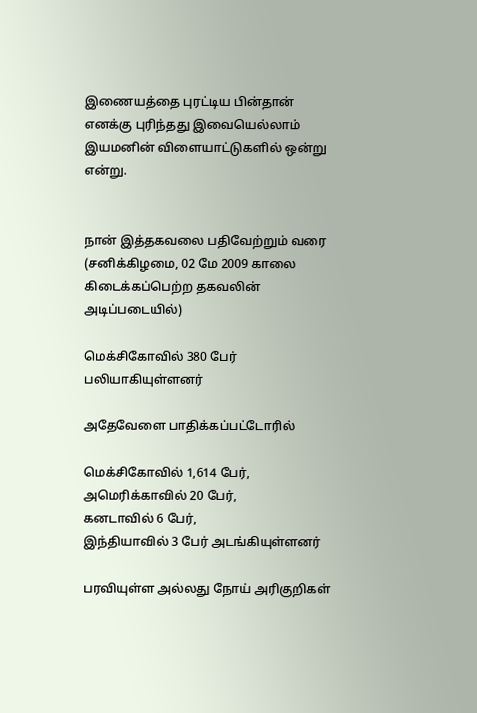இணையத்தை புரட்டிய பின்தான் எனக்கு புரிந்தது இவையெல்லாம் இயமனின் விளையாட்டுகளில் ஒன்று என்று.


நான் இத்தகவலை பதிவேற்றும் வரை (சனிக்கிழமை, 02 மே 2009 காலை கிடைக்கப்பெற்ற தகவலின் அடிப்படையில்)

மெக்சிகோவில் 380 பேர் பலியாகியுள்ளனர்

அதேவேளை பாதிக்கப்பட்டோரில்

மெக்சிகோவில் 1,614 பேர்,
அமெரிக்காவில் 20 பேர்,
கனடாவில் 6 பேர்,
இந்தியாவில் 3 பேர் அடங்கியுள்ளனர்

பரவியுள்ள அல்லது நோய் அரிகுறிகள்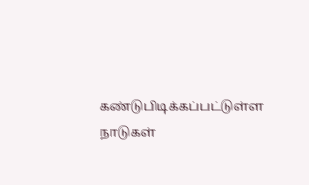கண்டுபிடிக்கப்பட்டுள்ள நாடுகள்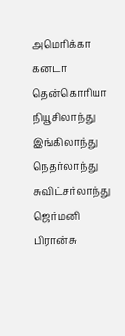அமெரிக்கா
கனடா
தென்கொரியா
நியூசிலாந்து
இங்கிலாந்து
நெதர்லாந்து
சுவிட்சர்லாந்து
ஜெர்மனி
பிரான்சு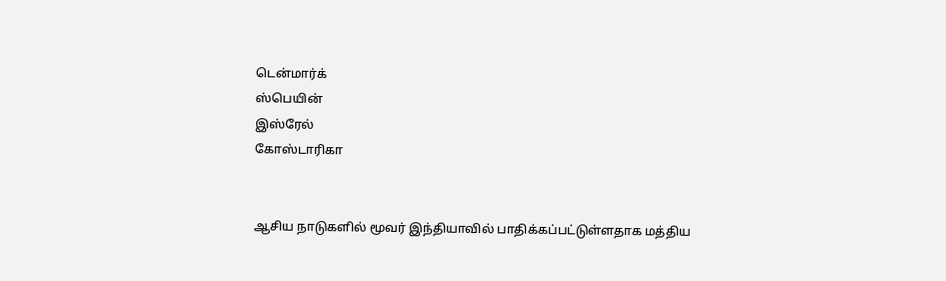டென்மார்க்
ஸ்பெயின்
இஸ்ரேல்
கோஸ்டாரிகா


ஆசிய நாடுகளில் மூவர் இந்தியாவில் பாதிக்கப்பட்டுள்ளதாக மத்திய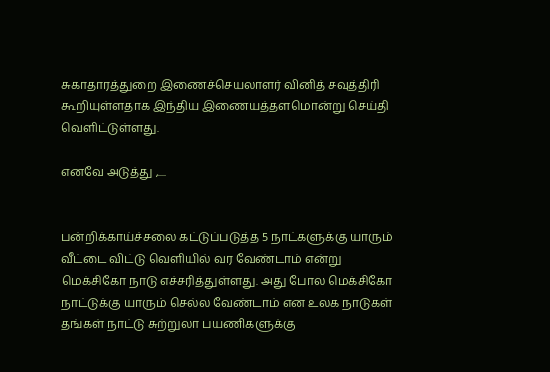சுகாதாரத்துறை இணைச்செயலாளர் வினித் சவுத்திரி கூறியுள்ளதாக இந்திய இணையத்தளமொன்று செய்தி வெளிட்டுள்ளது.

எனவே அடுத்து ,....


பன்றிக்காய்ச்சலை கட்டுப்படுத்த 5 நாட்களுக்கு யாரும் வீட்டை விட்டு வெளியில் வர வேண்டாம் என்று மெக்சிகோ நாடு எச்சரித்துள்ளது. அது போல மெக்சிகோ நாட்டுக்கு யாரும் செல்ல வேண்டாம் என உலக நாடுகள் தங்கள் நாட்டு சுற்றுலா பயணிகளுக்கு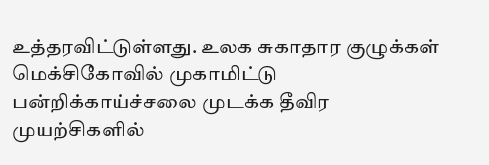உத்தரவிட்டுள்ளது. உலக சுகாதார குழுக்கள் மெக்சிகோவில் முகாமிட்டு பன்றிக்காய்ச்சலை முடக்க தீவிர முயற்சிகளில்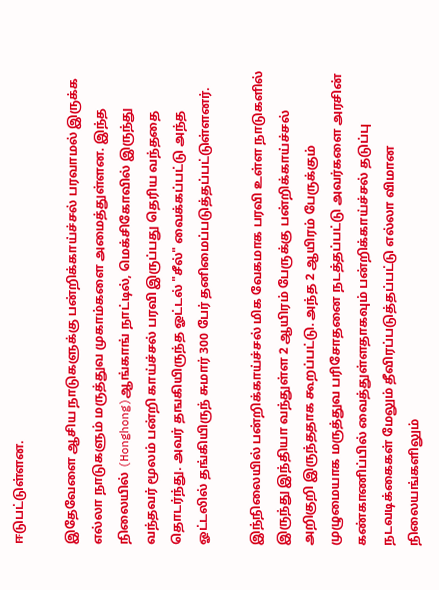ஈடுபட்டுள்ளன.

இதேவேளை ஆசிய நாடுகளுக்கு பன்றிக்காய்ச்சல் பரவாமல் இருக்க எல்லா நாடுகளும் மருத்துவ முகாம்களை அமைத்துள்ளன. இந்த நிலையில் (Honghong)ஆங்காங் நாட்டில், மெக்சிகோவில் இருந்து வந்தவர் மூலம் பன்றி காய்ச்சல் பரவி இருப்பது தெரிய வந்ததை தொடர்ந்து. அவர் தஙகியிருந்த ஓட்டல் "சீல்" வைக்கப்பட்டு அந்த ஓட்டலில் தங்கியிருந் சுமார் 300 பேர் தனிமைப்படுத்தப்பட்டுள்ளனர்.

இந்நிலையில் பன்றிக்காய்ச்சல் மிக வேகமாக பரவி உள்ள நாடுகளில் இருந்து இந்தியா வந்துள்ள 2 ஆயிரம் பேருக்கு பன்றிக்காய்ச்சல் அறிகுறி இருந்ததாக கூறப்பட்டு. அந்த 2 ஆயிரம் பேருக்கும் முழுமையாக மருத்துவ பரிசோதனை நடத்தப்பட்டு அவர்களை அரசின் கண்காணிப்பில் வைத்துள்ளதாகவும் பன்றிக்காய்ச்சல் தடுப்பு நடவடிக்கைகள் மேலும் தீவிரப்படுத்தப்பட்டு எல்லா விமான நிலையங்களிலும்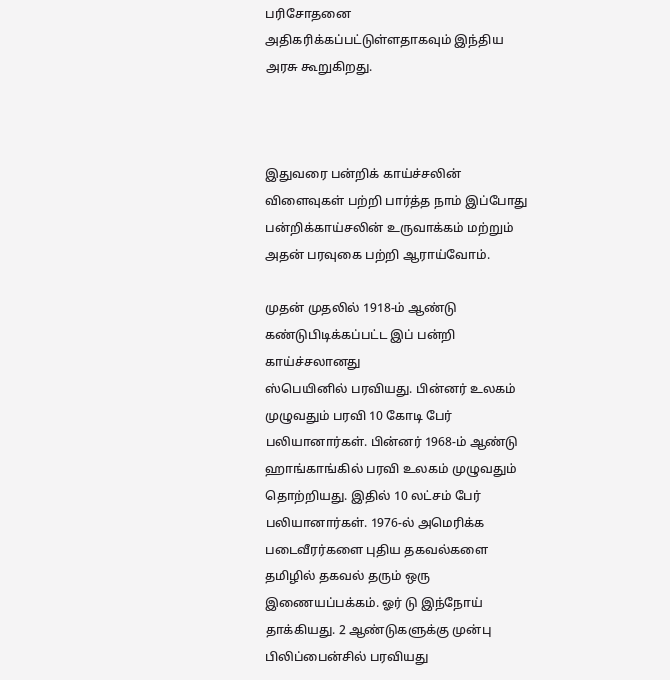பரிசோதனை அதிகரிக்கப்பட்டுள்ளதாகவும் இந்திய அரசு கூறுகிறது.



இதுவரை பன்றிக் காய்ச்சலின் விளைவுகள் பற்றி பார்த்த நாம் இப்போது பன்றிக்காய்சலின் உருவாக்கம் மற்றும் அதன் பரவுகை பற்றி ஆராய்வோம்.

முதன் முதலில் 1918-ம் ஆண்டு கண்டுபிடிக்கப்பட்ட இப் பன்றி காய்ச்சலானது
ஸ்பெயினில் பரவியது. பின்னர் உலகம் முழுவதும் பரவி 10 கோடி பேர் பலியானார்கள். பின்னர் 1968-ம் ஆண்டு ஹாங்காங்கில் பரவி உலகம் முழுவதும் தொற்றியது. இதில் 10 லட்சம் பேர் பலியானார்கள். 1976-ல் அமெரிக்க படைவீரர்களை புதிய தகவல்களை தமிழில் தகவல் தரும் ஒரு இணையப்பக்கம். ஓர் டு இந்நோய் தாக்கியது. 2 ஆண்டுகளுக்கு முன்பு பிலிப்பைன்சில் பரவியது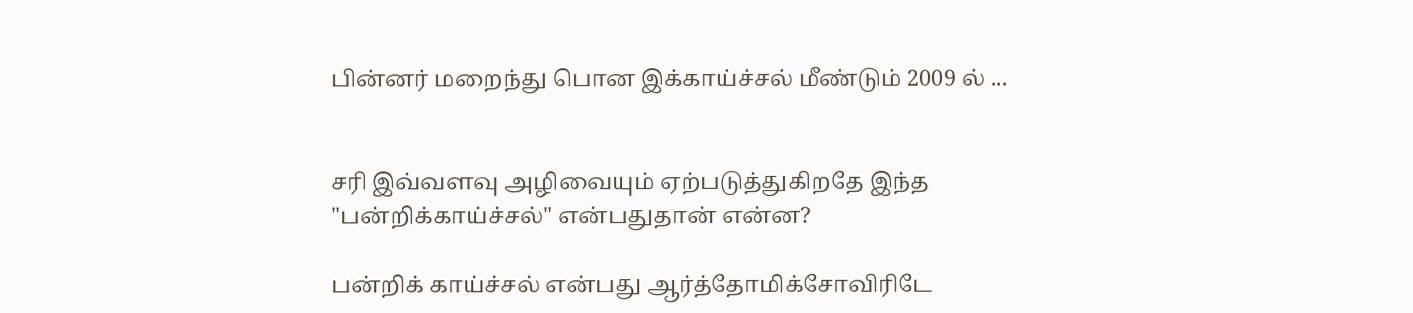பின்னர் மறைந்து பொன இக்காய்ச்சல் மீண்டும் 2009 ல் ...


சரி இவ்வளவு அழிவையும் ஏற்படுத்துகிறதே இந்த "பன்றிக்காய்ச்சல்" என்பதுதான் என்ன?

பன்றிக் காய்ச்சல் என்பது ஆர்த்தோமிக்சோவிரிடே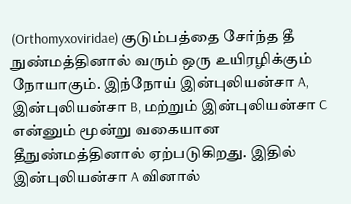(Orthomyxoviridae) குடும்பத்தை சேர்ந்த தீ நுண்மத்தினால் வரும் ஒரு உயிரழிக்கும் நோயாகும். இந்நோய் இன்புலியன்சா A, இன்புலியன்சா B, மற்றும் இன்புலியன்சா C என்னும் மூன்று வகையான தீநுண்மத்தினால் ஏற்படுகிறது. இதில் இன்புலியன்சா A வினால்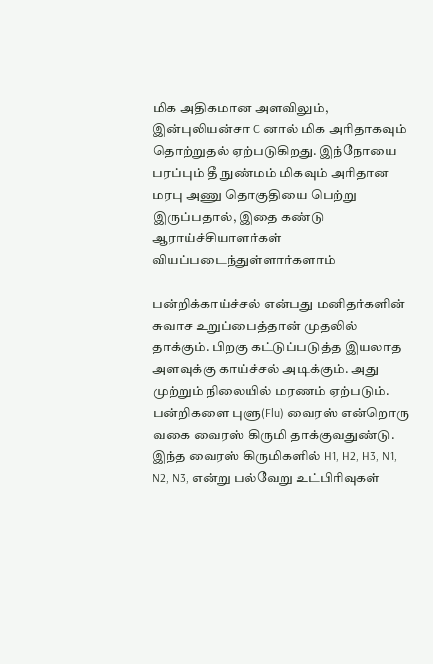மிக அதிகமான அளவிலும், இன்புலியன்சா C னால் மிக அரிதாகவும் தொற்றுதல் ஏற்படுகிறது. இந்நோயை பரப்பும் தீ நுண்மம் மிகவும் அரிதான மரபு அணு தொகுதியை பெற்று இருப்பதால், இதை கண்டு ஆராய்ச்சியாளர்கள் வியப்படைந்துள்ளார்களாம்

பன்றிக்காய்ச்சல் என்பது மனிதர்களின் சுவாச உறுப்பைத்தான் முதலில் தாக்கும். பிறகு கட்டுப்படுத்த இயலாத அளவுக்கு காய்ச்சல் அடிக்கும். அது முற்றும் நிலையில் மரணம் ஏற்படும். பன்றிகளை புளு(Flu) வைரஸ் என்றொரு வகை வைரஸ் கிருமி தாக்குவதுண்டு. இந்த வைரஸ் கிருமிகளில் H1, H2, H3, N1, N2, N3, என்று பல்வேறு உட்பிரிவுகள்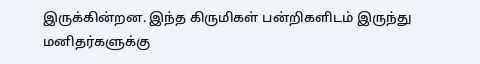இருக்கின்றன. இந்த கிருமிகள் பன்றிகளிடம் இருந்து மனிதர்களுக்கு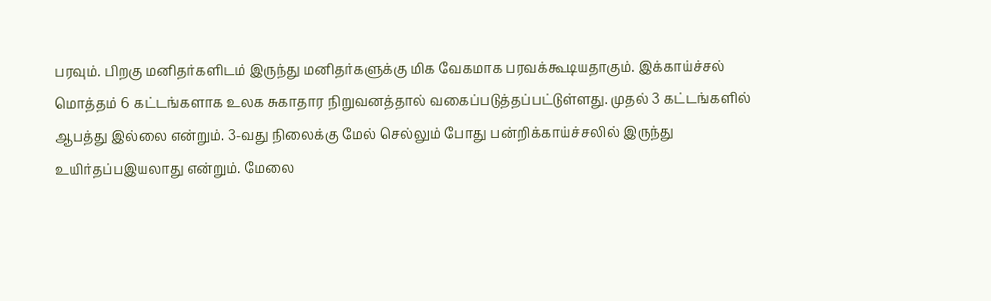பரவும். பிறகு மனிதர்களிடம் இருந்து மனிதர்களுக்கு மிக வேகமாக பரவக்கூடியதாகும். இக்காய்ச்சல் மொத்தம் 6 கட்டங்களாக உலக சுகாதார நிறுவனத்தால் வகைப்படுத்தப்பட்டுள்ளது. முதல் 3 கட்டங்களில் ஆபத்து இல்லை என்றும். 3-வது நிலைக்கு மேல் செல்லும் போது பன்றிக்காய்ச்சலில் இருந்து உயிர்தப்பஇயலாது என்றும். மேலை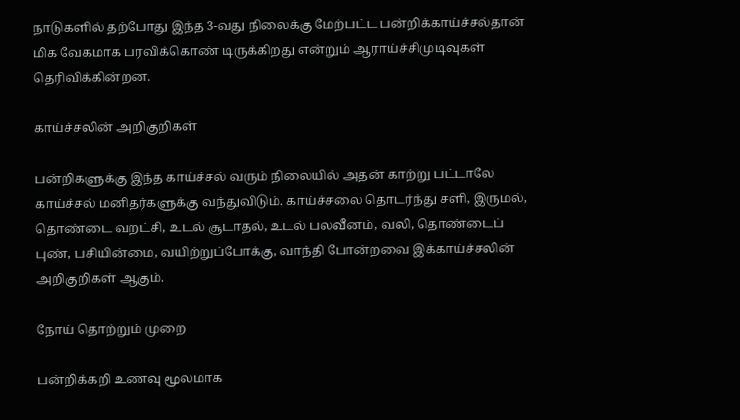நாடுகளில் தற்போது இந்த 3-வது நிலைக்கு மேற்பட்ட பன்றிக்காய்ச்சல்தான் மிக வேகமாக பரவிக்கொண் டிருக்கிறது என்றும் ஆராய்ச்சிமுடிவுகள் தெரிவிக்கின்றன.

காய்ச்சலின் அறிகுறிகள்

பன்றிகளுக்கு இந்த காய்ச்சல் வரும் நிலையில் அதன் காற்று பட்டாலே காய்ச்சல் மனிதர்களுக்கு வந்துவிடும். காய்ச்சலை தொடர்ந்து சளி, இருமல், தொண்டை வறட்சி, உடல் சூடாதல், உடல் பலவீனம், வலி, தொண்டைப் புண், பசியின்மை, வயிற்றுப்போக்கு, வாந்தி போன்றவை இக்காய்ச்சலின் அறிகுறிகள் ஆகும்.

நோய் தொற்றும் முறை

பன்றிக்கறி உணவு மூலமாக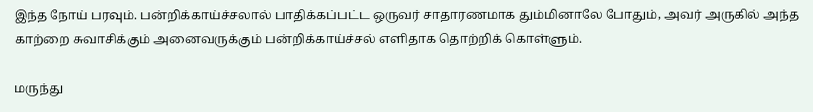இந்த நோய் பரவும். பன்றிக்காய்ச்சலால் பாதிக்கப்பட்ட ஒருவர் சாதாரணமாக தும்மினாலே போதும், அவர் அருகில் அந்த காற்றை சுவாசிக்கும் அனைவருக்கும் பன்றிக்காய்ச்சல் எளிதாக தொற்றிக் கொள்ளும்.

மருந்து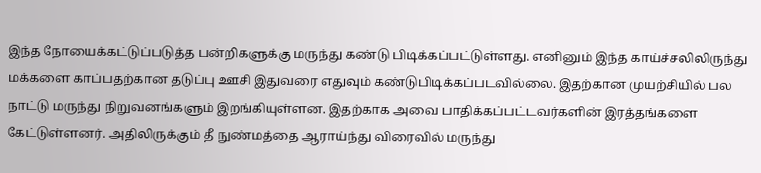இந்த நோயைக்கட்டுப்படுத்த பன்றிகளுக்கு மருந்து கண்டு பிடிக்கப்பட்டுள்ளது. எனினும் இந்த காய்ச்சலிலிருந்து மக்களை காப்பதற்கான தடுப்பு ஊசி இதுவரை எதுவும் கண்டுபிடிக்கப்படவில்லை. இதற்கான முயற்சியில் பல நாட்டு மருந்து நிறுவனங்களும் இறங்கியுள்ளன. இதற்காக அவை பாதிக்கப்பட்டவர்களின் இரத்தங்களை கேட்டுள்ளனர். அதிலிருக்கும் தீ நுண்மத்தை ஆராய்ந்து விரைவில் மருந்து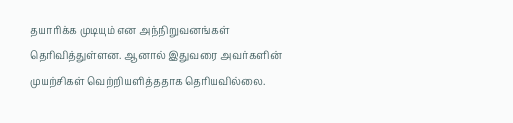தயாரிக்க முடியும் என அந்நிறுவனங்கள் தெரிவித்துள்ளன. ஆனால் இதுவரை அவர்களின் முயற்சிகள் வெற்றியளித்ததாக தெரியவில்லை.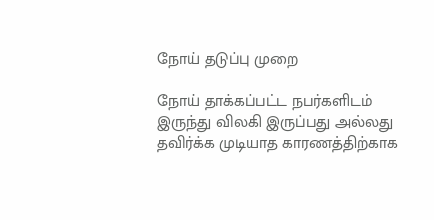நோய் தடுப்பு முறை

நோய் தாக்கப்பட்ட நபர்களிடம் இருந்து விலகி இருப்பது அல்லது தவிர்க்க முடியாத காரணத்திற்காக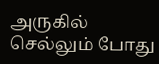அருகில் செல்லும் போது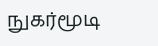நுகர்மூடி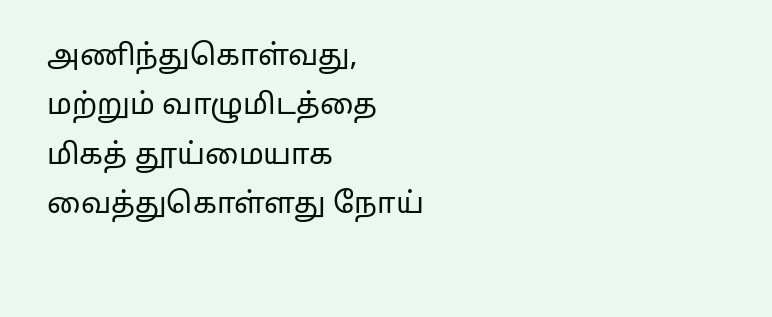அணிந்துகொள்வது, மற்றும் வாழுமிடத்தை மிகத் தூய்மையாக வைத்துகொள்ளது நோய்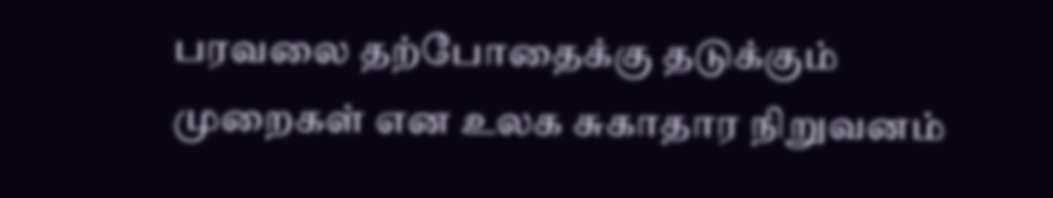பரவலை தற்போதைக்கு தடுக்கும் முறைகள் என உலக சுகாதார நிறுவனம்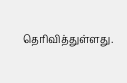தெரிவித்துள்ளது.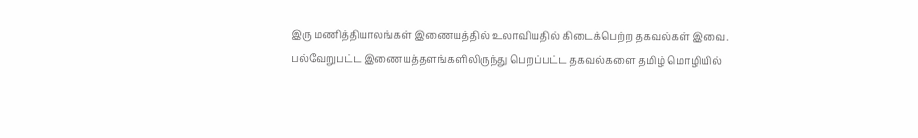இரு மணித்தியாலங்கள் இணையத்தில் உலாவியதில் கிடைக்பெற்ற தகவல்கள் இவை. பல்வேறுபட்ட இணையத்தளங்களிலிருந்து பெறப்பட்ட தகவல்களை தமிழ் மொழியில்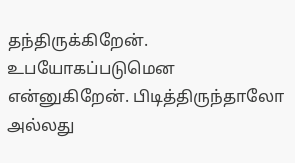தந்திருக்கிறேன். உபயோகப்படுமென என்னுகிறேன். பிடித்திருந்தாலோ அல்லது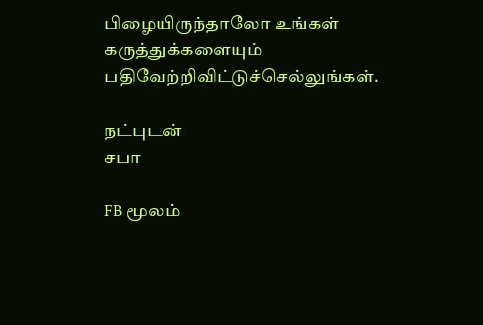பிழையிருந்தாலோ உங்கள் கருத்துக்களையும் பதிவேற்றிவிட்டுச்செல்லுங்கள்.

நட்புடன்
சபா

FB மூலம்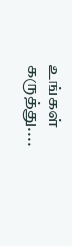உங்கள் கருத்து....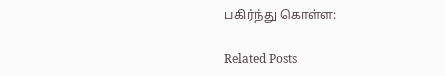பகிர்ந்து கொள்ள:

Related Posts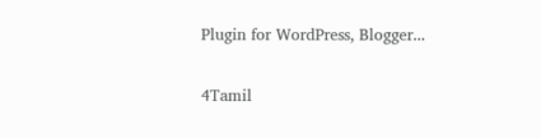Plugin for WordPress, Blogger...

4Tamil